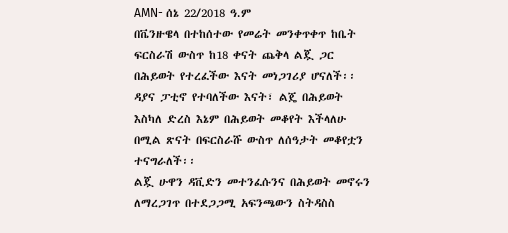AMN- ሰኔ 22/2018 ዓ.ም
በቬንዙዌላ በተከሰተው የመሬት መንቀጥቀጥ ከቤት ፍርስራሽ ውስጥ ከ18 ቀናት ጨቅላ ልጇ ጋር በሕይወት የተረፈችው እናት መነጋገሪያ ሆናለች፡፡
ዳያና ፓቲኖ የተባለችው እናት፣ ልጄ በሕይወት እስካለ ድረስ እኔም በሕይወት መቆየት እችላለሁ በሚል ጽናት በፍርስራሹ ውስጥ ለሰዓታት መቆየቷን ተናግራለች፡፡
ልጇ ሁዋን ዳቪድን መተንፈሱንና በሕይወት መኖሩን ለማረጋገጥ በተደጋጋሚ አፍንጫውን ስትዳስስ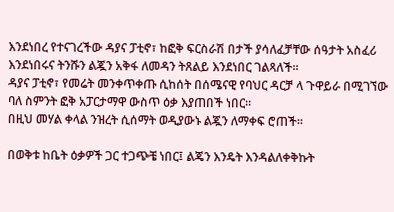እንደነበረ የተናገረችው ዳያና ፓቲኖ፣ ከፎቅ ፍርስራሽ በታች ያሳለፈቻቸው ሰዓታት አስፈሪ እንደነበሩና ትንሹን ልጇን አቅፋ ለመዳን ትጸልይ እንደነበር ገልጻለች።
ዳያና ፓቲኖ፣ የመሬት መንቀጥቀጡ ሲከሰት በሰሜናዊ የባህር ዳርቻ ላ ጉዋይራ በሚገኘው ባለ ስምንት ፎቅ አፓርታማዋ ውስጥ ዕቃ እያጠበች ነበር።
በዚህ መሃል ቀላል ንዝረት ሲሰማት ወዲያውኑ ልጇን ለማቀፍ ሮጠች፡፡

በወቅቱ ከቤት ዕቃዎች ጋር ተጋጭቼ ነበር፤ ልጄን እንዴት እንዳልለቀቅኩት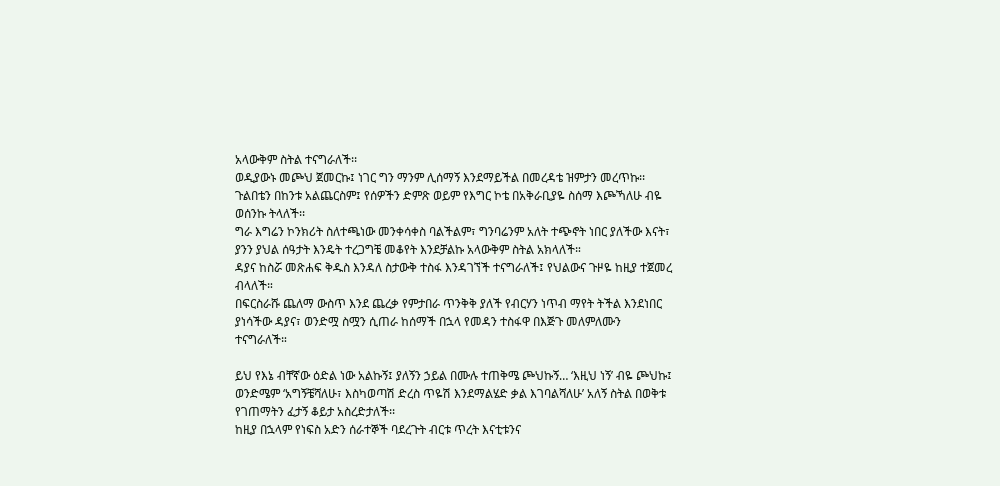አላውቅም ስትል ተናግራለች፡፡
ወዲያውኑ መጮህ ጀመርኩ፤ ነገር ግን ማንም ሊሰማኝ እንደማይችል በመረዳቴ ዝምታን መረጥኩ፡፡
ጉልበቴን በከንቱ አልጨርስም፤ የሰዎችን ድምጽ ወይም የእግር ኮቴ በአቅራቢያዬ ስሰማ እጮኻለሁ ብዬ ወሰንኩ ትላለች፡፡
ግራ እግሬን ኮንክሪት ስለተጫነው መንቀሳቀስ ባልችልም፣ ግንባሬንም አለት ተጭኖት ነበር ያለችው እናት፣ ያንን ያህል ሰዓታት እንዴት ተረጋግቼ መቆየት እንደቻልኩ አላውቅም ስትል አክላለች።
ዳያና ከስሯ መጽሐፍ ቅዱስ እንዳለ ስታውቅ ተስፋ እንዳገኘች ተናግራለች፤ የህልውና ጉዞዬ ከዚያ ተጀመረ ብላለች።
በፍርስራሹ ጨለማ ውስጥ እንደ ጨረቃ የምታበራ ጥንቅቅ ያለች የብርሃን ነጥብ ማየት ትችል እንደነበር ያነሳችው ዳያና፣ ወንድሟ ስሟን ሲጠራ ከሰማች በኋላ የመዳን ተስፋዋ በእጅጉ መለምለሙን ተናግራለች።

ይህ የእኔ ብቸኛው ዕድል ነው አልኩኝ፤ ያለኝን ኃይል በሙሉ ተጠቅሜ ጮህኩኝ… ‘እዚህ ነኝ’ ብዬ ጮህኩ፤ ወንድሜም ‘አግኝቼሻለሁ፣ እስካወጣሽ ድረስ ጥዬሽ እንደማልሄድ ቃል እገባልሻለሁ’ አለኝ ስትል በወቅቱ የገጠማትን ፈታኝ ቆይታ አስረድታለች፡፡
ከዚያ በኋላም የነፍስ አድን ሰራተኞች ባደረጉት ብርቱ ጥረት እናቲቱንና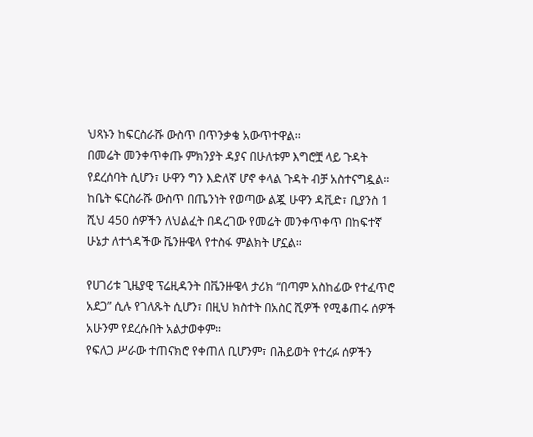ህጻኑን ከፍርስራሹ ውስጥ በጥንቃቄ አውጥተዋል፡፡
በመሬት መንቀጥቀጡ ምክንያት ዳያና በሁለቱም እግሮቿ ላይ ጉዳት የደረሰባት ሲሆን፣ ሁዋን ግን እድለኛ ሆኖ ቀላል ጉዳት ብቻ አስተናግዷል።
ከቤት ፍርስራሹ ውስጥ በጤንነት የወጣው ልጇ ሁዋን ዳቪድ፣ ቢያንስ 1 ሺህ 450 ሰዎችን ለህልፈት በዳረገው የመሬት መንቀጥቀጥ በከፍተኛ ሁኔታ ለተጎዳችው ቬንዙዌላ የተስፋ ምልክት ሆኗል።

የሀገሪቱ ጊዜያዊ ፕሬዚዳንት በቬንዙዌላ ታሪክ “በጣም አስከፊው የተፈጥሮ አደጋ” ሲሉ የገለጹት ሲሆን፣ በዚህ ክስተት በአስር ሺዎች የሚቆጠሩ ሰዎች አሁንም የደረሱበት አልታወቀም።
የፍለጋ ሥራው ተጠናክሮ የቀጠለ ቢሆንም፣ በሕይወት የተረፉ ሰዎችን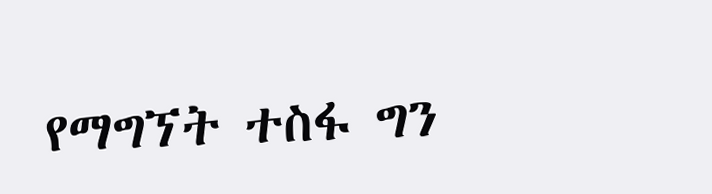የማግኘት ተስፋ ግን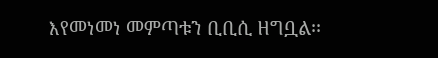እየመነመነ መምጣቱን ቢቢሲ ዘግቧል፡፡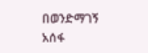በወንድማገኝ አሰፋ